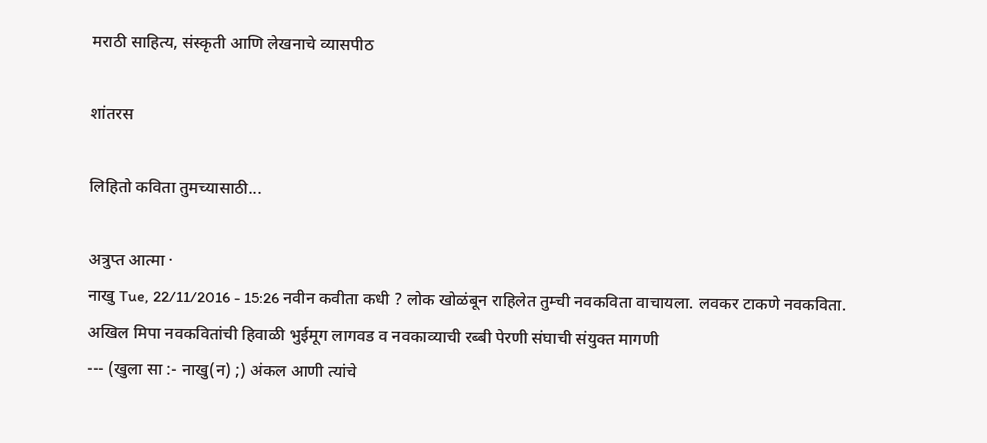मराठी साहित्य, संस्कृती आणि लेखनाचे व्यासपीठ

शांतरस

लिहितो कविता तुमच्यासाठी...

अत्रुप्त आत्मा ·
नाखु Tue, 22/11/2016 - 15:26 नवीन कवीता कधी ? लोक खोळंबून राहिलेत तुम्ची नवकविता वाचायला. लवकर टाकणे नवकविता. अखिल मिपा नवकवितांची हिवाळी भुईमूग लागवड व नवकाव्याची रब्बी पेरणी संघाची संयुक्त मागणी
--- (खुला सा :- नाखु(न) ;) अंकल आणी त्यांचे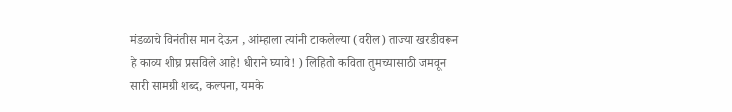मंडळाचे विनंतीस मान देऊन , आंम्हाला त्यांनी टाकलेल्या (वरील) ताज्या खरडीवरून हे काव्य शीघ्र प्रसविले आहे! धीराने घ्यावे! ) लिहितो कविता तुमच्यासाठी जमवून सारी सामग्री शब्द, कल्पना, यमके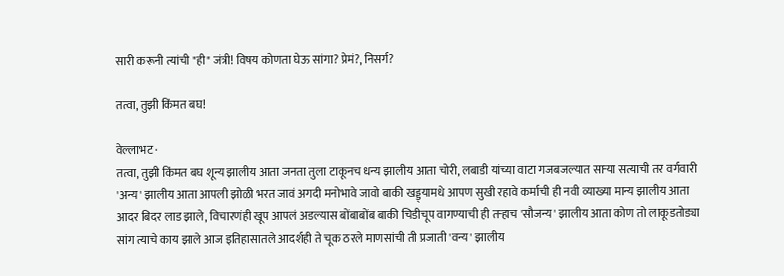सारी करूनी त्यांची "ही" जंत्री! विषय कोणता घेऊ सांगा? प्रेमं?, निसर्ग?

तत्वा, तुझी किंमत बघ!

वेल्लाभट ·
तत्वा, तुझी किंमत बघ शून्य झालीय आता जनता तुला टाकूनच धन्य झालीय आता चोरी, लबाडी यांच्या वाटा गजबजल्यात सार्‍या सत्याची तर वर्गवारी 'अन्य' झालीय आता आपली झोळी भरत जावं अगदी मनोभावे जावो बाकी खड्ड्यामधे आपण सुखी रहावे कर्माची ही नवी व्याख्या मान्य झालीय आता आदर बिदर लाड झाले, विचारणंही खूप आपलं अडल्यास बोंबाबोंब बाकी चिडीचूप वागण्याची ही तर्‍हाच 'सौजन्य' झालीय आता कोण तो लाकूडतोड्या सांग त्याचे काय झाले आज इतिहासातले आदर्शही ते चूक ठरले माणसांची ती प्रजाती 'वन्य' झालीय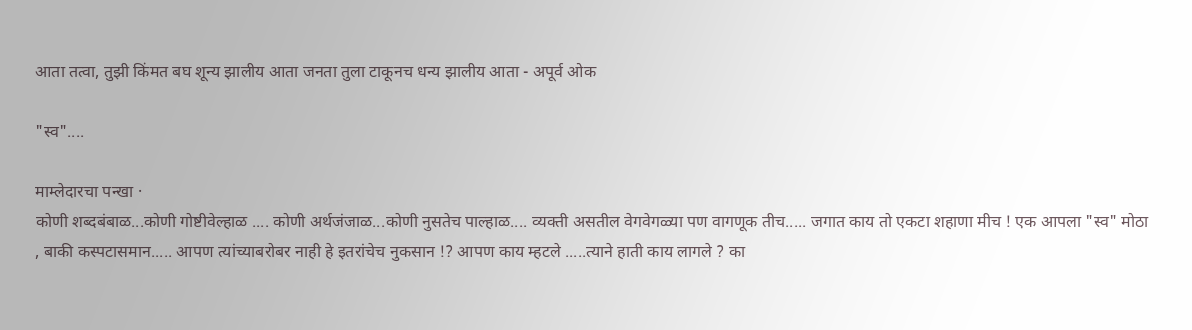आता तत्वा, तुझी किंमत बघ शून्य झालीय आता जनता तुला टाकूनच धन्य झालीय आता - अपूर्व ओक

"स्व"....

माम्लेदारचा पन्खा ·
कोणी शब्दबंबाळ...कोणी गोष्टीवेल्हाळ .... कोणी अर्थजंजाळ...कोणी नुसतेच पाल्हाळ.... व्यक्ती असतील वेगवेगळ्या पण वागणूक तीच..... जगात काय तो एकटा शहाणा मीच ! एक आपला "स्व" मोठा , बाकी कस्पटासमान..... आपण त्यांच्याबरोबर नाही हे इतरांचेच नुकसान !? आपण काय म्हटले .....त्याने हाती काय लागले ? का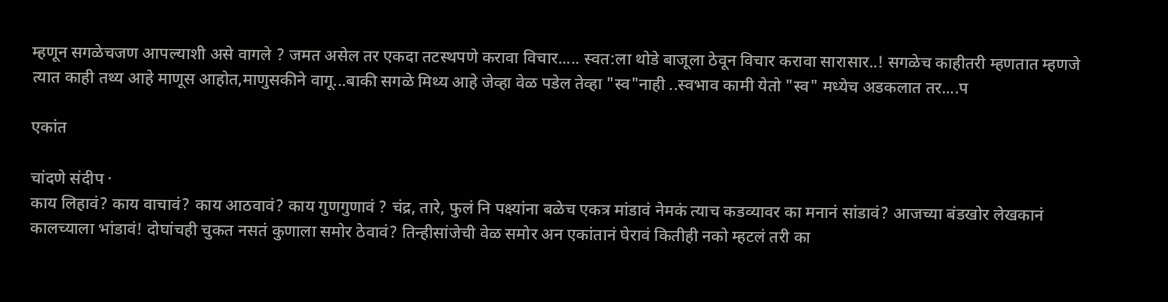म्हणून सगळेचजण आपल्याशी असे वागले ? जमत असेल तर एकदा तटस्थपणे करावा विचार..... स्वत:ला थोडे बाजूला ठेवून विचार करावा सारासार..! सगळेच काहीतरी म्हणतात म्हणजे त्यात काही तथ्य आहे माणूस आहोत,माणुसकीने वागू...बाकी सगळे मिथ्य आहे जेव्हा वेळ पडेल तेव्हा "स्व"नाही ..स्वभाव कामी येतो "स्व" मध्येच अडकलात तर....प

एकांत

चांदणे संदीप ·
काय लिहावं? काय वाचावं? काय आठवावं? काय गुणगुणावं ? चंद्र, तारे, फुलं नि पक्ष्यांना बळेच एकत्र मांडावं नेमकं त्याच कडव्यावर का मनानं सांडावं? आजच्या बंडखोर लेखकानं कालच्याला भांडावं! दोघांचही चुकत नसतं कुणाला समोर ठेवावं? तिन्हीसांजेची वेळ समोर अन एकांतानं घेरावं कितीही नको म्हटलं तरी का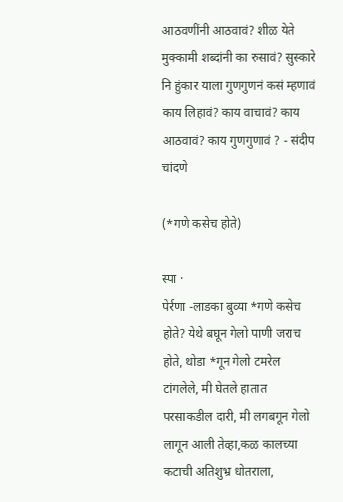आठवणींनी आठवावं? शीळ येते मुक्कामी शब्दांनी का रुसावं? सुस्कारे नि हुंकार याला गुणगुणनं कसं म्हणावं काय लिहावं? काय वाचावं? काय आठवावं? काय गुणगुणावं ? - संदीप चांदणे

(*गणे कसेच होते)

स्पा ·
पेर्रणा -लाडका बुव्या *गणे कसेच होते? येथे बघून गेलो पाणी जराच होते, थोडा *गून गेलो टमरेल टांगलेले, मी घेतले हातात परसाकडील दारी, मी लगबगून गेलो लागून आली तेव्हा,कळ कालच्या कटाची अतिशुभ्र धोतराला,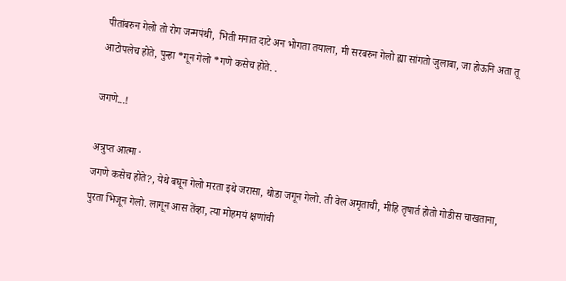पीतांबरुन गेलो तो रोग जन्मपंथी, भिती मनात दाटे अन भोगता तयाला, मी सरबरुन गेलो ह्या सांगतो जुलाबा, जा होऊनि अता तू आटोपलेच होते, पुन्हा *गून गेलो *गणे कसेच होते. .

जगणे...!

अत्रुप्त आत्मा ·
जगणे कसेच होते?, येथे बघून गेलो मरता इथे जरासा, थोडा जगून गेलो. ती वेल अमृताची, मीहि तृषार्त होतो गोडीस चाखताना, पुरता भिजून गेलो. लागून आस तेंव्हा, त्या मोहमयं क्षणांची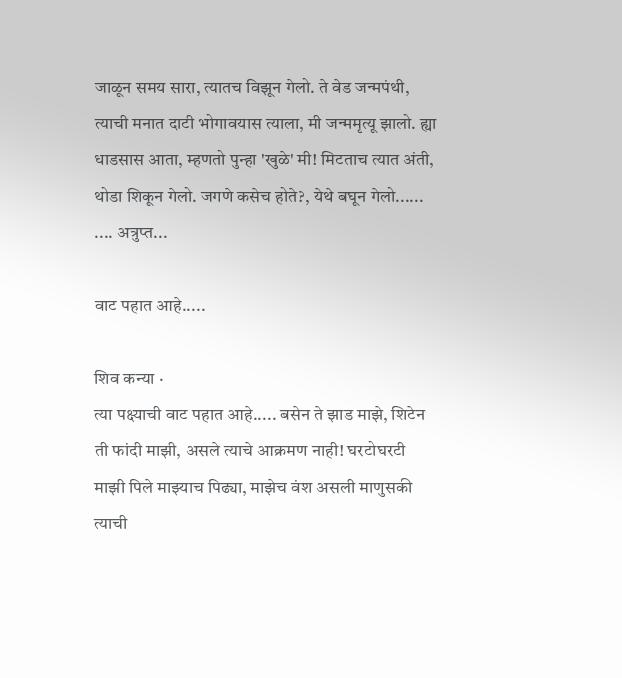जाळून समय सारा, त्यातच विझून गेलो. ते वेड जन्मपंथी, त्याची मनात दाटी भोगावयास त्याला, मी जन्ममृत्यू झालो. ह्या धाडसास आता, म्हणतो पुन्हा 'खुळे' मी! मिटताच त्यात अंती, थोडा शिकून गेलो. जगणे कसेच होते?, येथे बघून गेलो...... .... अत्रुप्त...

वाट पहात आहे.....

शिव कन्या ·
त्या पक्ष्याची वाट पहात आहे..... बसेन ते झाड माझे, शिटेन ती फांदी माझी, असले त्याचे आक्रमण नाही! घरटोघरटी माझी पिले माझ्याच पिढ्या, माझेच वंश असली माणुसकी त्याची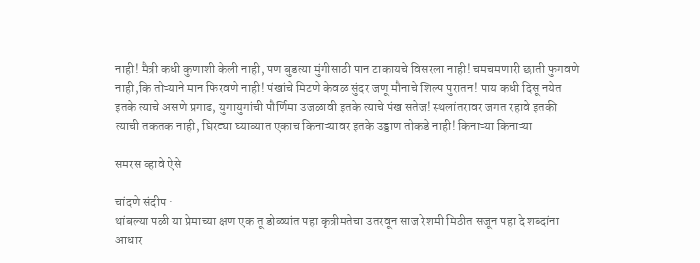नाही! मैत्री कधी कुणाशी केली नाही, पण बुडत्या मुंगीसाठी पान टाकायचे विसरला नाही! चमचमणारी छाती फुगवणे नाही,कि तोऱ्याने मान फिरवणे नाही! पंखांचे मिटणे केवळ सुंदर जणू मौनाचे शिल्प पुरातन! पाय कधी दिसू नयेत इतके त्याचे असणे प्रगाढ, युगायुगांची पौर्णिमा उजळावी इतके त्याचे पंख सतेज! स्थलांतरावर जगत रहावे इतकी त्याची तकतक नाही, घिरट्या घ्याव्यात एकाच किनाऱ्यावर इतके उड्डाण तोकडे नाही! किनाऱ्या किनाऱ्या

समरस व्हावे ऐसे

चांदणे संदीप ·
थांबल्या पळी या प्रेमाच्या क्षण एक तू डोळ्यांत पहा कृत्रीमतेचा उतरवून साज रेशमी मिठीत सजून पहा दे शब्दांना आधार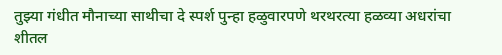तुझ्या गंधीत मौनाच्या साथीचा दे स्पर्श पुन्हा हळुवारपणे थरथरत्या हळव्या अधरांचा शीतल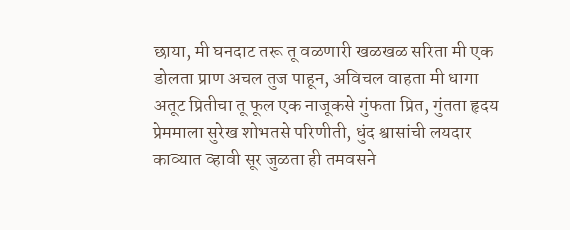छाया, मी घनदाट तरू तू वळणारी खळखळ सरिता मी एक डोलता प्राण अचल तुज पाहून, अविचल वाहता मी धागा अतूट प्रितीचा तू फूल एक नाजूकसे गुंफता प्रित, गुंतता हृदय प्रेममाला सुरेख शोभतसे परिणीती, धुंद श्वासांची लयदार काव्यात व्हावी सूर जुळता ही तमवसने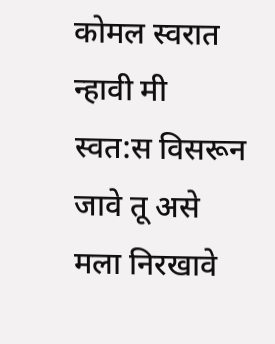कोमल स्वरात न्हावी मी स्वत:स विसरून जावे तू असे मला निरखावे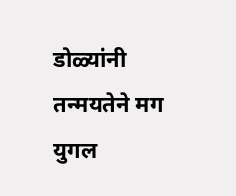डोळ्यांनी तन्मयतेने मग युगल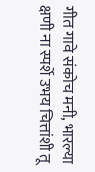गीत गावे संकोच मनी, भारल्या क्षणी ना स्पर्शे उभय चित्तांशी तू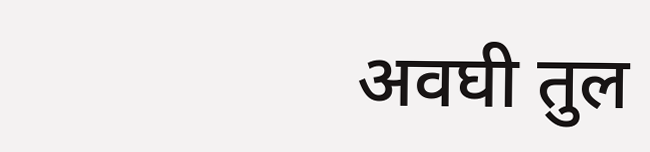अवघी तुल